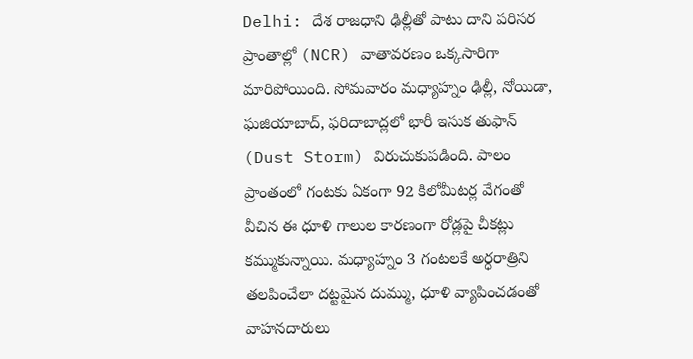Delhi: దేశ రాజధాని ఢిల్లీతో పాటు దాని పరిసర ప్రాంతాల్లో (NCR) వాతావరణం ఒక్కసారిగా మారిపోయింది. సోమవారం మధ్యాహ్నం ఢిల్లీ, నోయిడా, ఘజియాబాద్, ఫరిదాబాద్లలో భారీ ఇసుక తుఫాన్ (Dust Storm) విరుచుకుపడింది. పాలం ప్రాంతంలో గంటకు ఏకంగా 92 కిలోమీటర్ల వేగంతో వీచిన ఈ ధూళి గాలుల కారణంగా రోడ్లపై చీకట్లు కమ్ముకున్నాయి. మధ్యాహ్నం 3 గంటలకే అర్ధరాత్రిని తలపించేలా దట్టమైన దుమ్ము, ధూళి వ్యాపించడంతో వాహనదారులు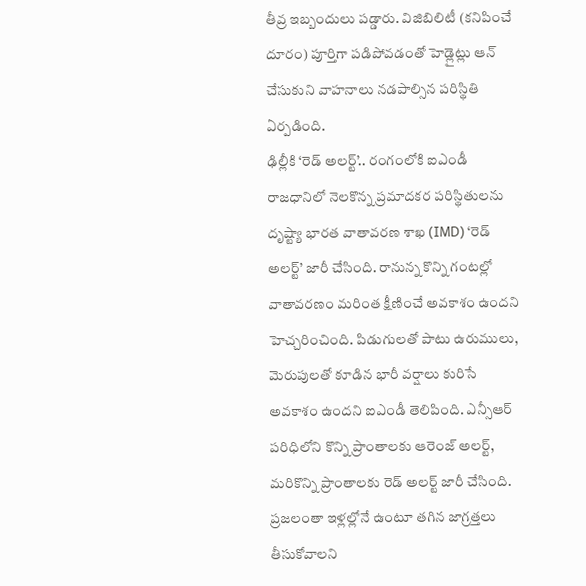తీవ్ర ఇబ్బందులు పడ్డారు. విజిబిలిటీ (కనిపించే దూరం) పూర్తిగా పడిపోవడంతో హెడ్లైట్లు ఆన్ చేసుకుని వాహనాలు నడపాల్సిన పరిస్థితి ఏర్పడింది.
ఢిల్లీకి ‘రెడ్ అలర్ట్’.. రంగంలోకి ఐఎండీ
రాజధానిలో నెలకొన్న ప్రమాదకర పరిస్థితులను దృష్ట్యా భారత వాతావరణ శాఖ (IMD) ‘రెడ్ అలర్ట్’ జారీ చేసింది. రానున్న కొన్ని గంటల్లో వాతావరణం మరింత క్షీణించే అవకాశం ఉందని హెచ్చరించింది. పిడుగులతో పాటు ఉరుములు, మెరుపులతో కూడిన భారీ వర్షాలు కురిసే అవకాశం ఉందని ఐఎండీ తెలిపింది. ఎన్సీఆర్ పరిధిలోని కొన్ని ప్రాంతాలకు ఆరెంజ్ అలర్ట్, మరికొన్ని ప్రాంతాలకు రెడ్ అలర్ట్ జారీ చేసింది. ప్రజలంతా ఇళ్లల్లోనే ఉంటూ తగిన జాగ్రత్తలు తీసుకోవాలని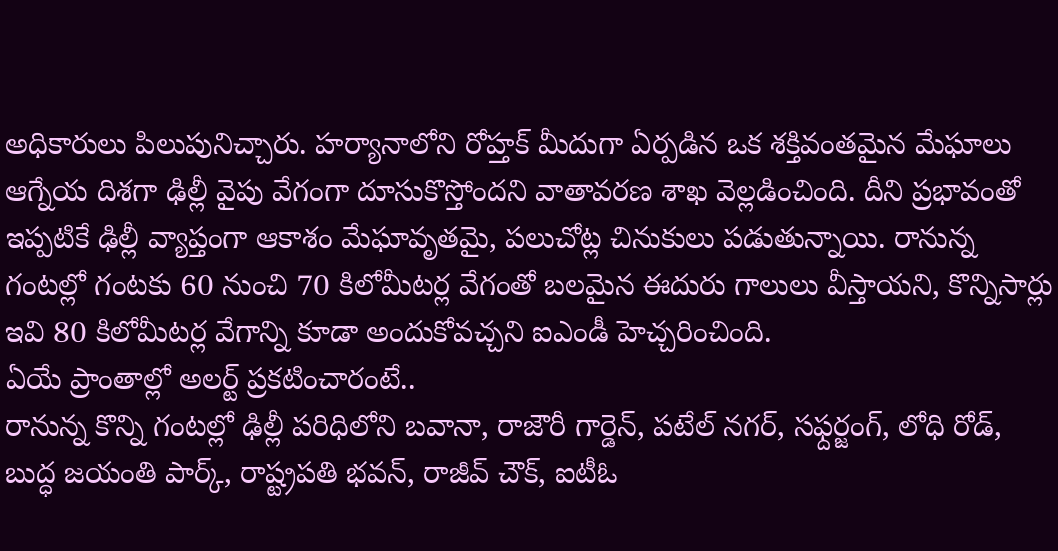అధికారులు పిలుపునిచ్చారు. హర్యానాలోని రోహ్తక్ మీదుగా ఏర్పడిన ఒక శక్తివంతమైన మేఘాలు ఆగ్నేయ దిశగా ఢిల్లీ వైపు వేగంగా దూసుకొస్తోందని వాతావరణ శాఖ వెల్లడించింది. దీని ప్రభావంతో ఇప్పటికే ఢిల్లీ వ్యాప్తంగా ఆకాశం మేఘావృతమై, పలుచోట్ల చినుకులు పడుతున్నాయి. రానున్న గంటల్లో గంటకు 60 నుంచి 70 కిలోమీటర్ల వేగంతో బలమైన ఈదురు గాలులు వీస్తాయని, కొన్నిసార్లు ఇవి 80 కిలోమీటర్ల వేగాన్ని కూడా అందుకోవచ్చని ఐఎండీ హెచ్చరించింది.
ఏయే ప్రాంతాల్లో అలర్ట్ ప్రకటించారంటే..
రానున్న కొన్ని గంటల్లో ఢిల్లీ పరిధిలోని బవానా, రాజౌరీ గార్డెన్, పటేల్ నగర్, సఫ్దర్జంగ్, లోధి రోడ్, బుద్ధ జయంతి పార్క్, రాష్ట్రపతి భవన్, రాజీవ్ చౌక్, ఐటీఓ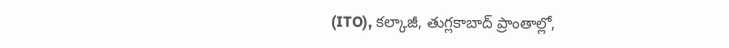(ITO), కల్కాజీ, తుగ్లకాబాద్ ప్రాంతాల్లో,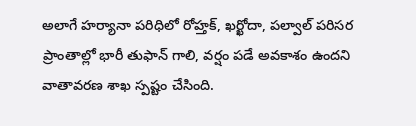అలాగే హర్యానా పరిధిలో రోహ్తక్, ఖర్ఖోదా, పల్వాల్ పరిసర ప్రాంతాల్లో భారీ తుఫాన్ గాలి, వర్షం పడే అవకాశం ఉందని వాతావరణ శాఖ స్పష్టం చేసింది.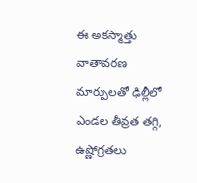ఈ అకస్మాత్తు వాతావరణ మార్పులతో ఢిల్లీలో ఎండల తీవ్రత తగ్గి, ఉష్ణోగ్రతలు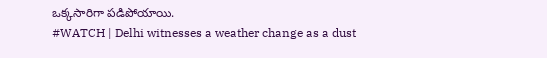ఒక్కసారిగా పడిపోయాయి.
#WATCH | Delhi witnesses a weather change as a dust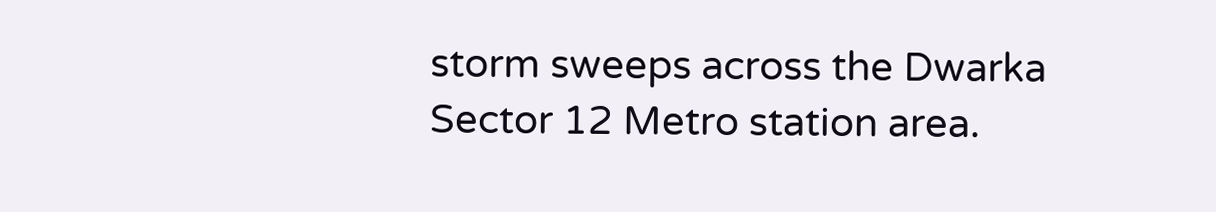storm sweeps across the Dwarka Sector 12 Metro station area.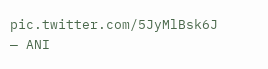pic.twitter.com/5JyMlBsk6J
— ANI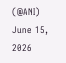(@ANI) June 15, 2026